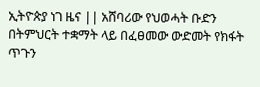ኢትዮጵያ ነገ ዜና || አሸባሪው የህወሓት ቡድን በትምህርት ተቋማት ላይ በፈፀመው ውድመት የክፋት ጥጉን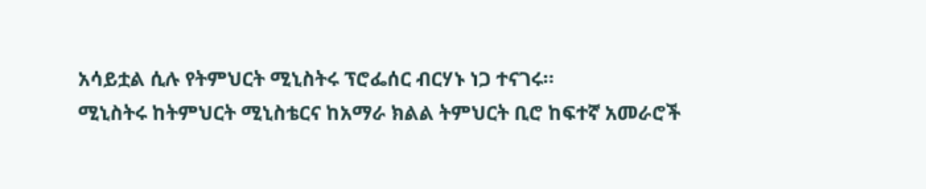አሳይቷል ሲሉ የትምህርት ሚኒስትሩ ፕሮፌሰር ብርሃኑ ነጋ ተናገሩ።
ሚኒስትሩ ከትምህርት ሚኒስቴርና ከአማራ ክልል ትምህርት ቢሮ ከፍተኛ አመራሮች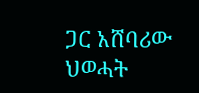ጋር አሸባሪው ህወሓት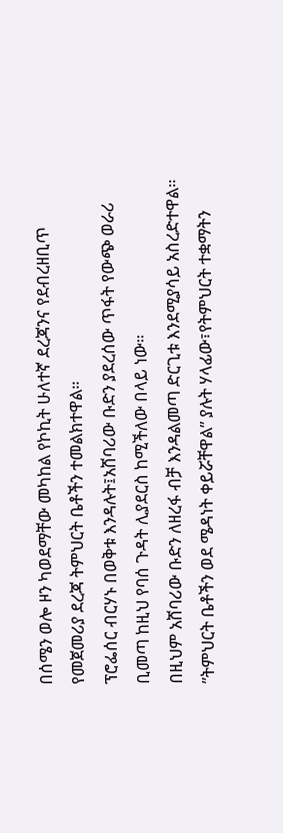በሰሜን ወሎ ዞን ካወደማቸው መካከል የኮኪት ሁለተኛ ደረጃንና የደብረዘቢጥ የመጀመሪያ ደረጃ ትምህርት ቤቶችን ተመልክተዋል።
ፕሮፌሰር ብርሃኑ በወቅቱ እንዳሉት፤አሸባሪው ቡድን ያደረሰው ጥፋት የውጭ ወራሪ ቢመጣ ከዚህ የባሰ ጉዳት ሊያደርስ ከሚችለው በላይ ነው።
በዚህም አሸባሪው ቡድን ለዘረፋ ብቻ እንዳልመጣ ድርጊቱ እንደሚያሳይ አስረድተዋል።
”ትምህርት ቤቶችን ወደ ሜዳነት ቀይሯቸዋል” ያሉት ሃላፊው፣የትምህርት ተቋማትን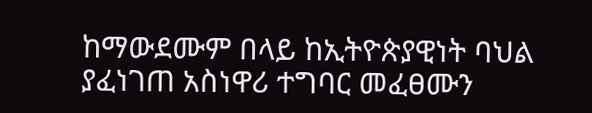ከማውደሙም በላይ ከኢትዮጵያዊነት ባህል ያፈነገጠ አስነዋሪ ተግባር መፈፀሙን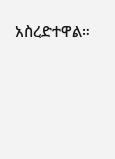አስረድተዋል።